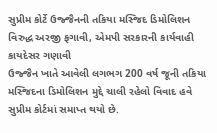સુપ્રીમ કોર્ટે ઉજ્જૈનની તકિયા મસ્જિદ ડિમોલિશન વિરુદ્ધ અરજી ફગાવી, એમપી સરકારની કાર્યવાહી કાયદેસર ગણાવી
ઉજ્જૈન ખાતે આવેલી લગભગ 200 વર્ષ જૂની તકિયા મસ્જિદના ડિમોલિશન મુદ્દે ચાલી રહેલો વિવાદ હવે સુપ્રીમ કોર્ટમાં સમાપ્ત થયો છે.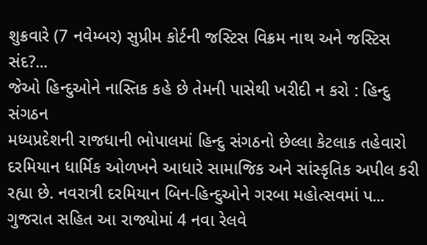શુક્રવારે (7 નવેમ્બર) સુપ્રીમ કોર્ટની જસ્ટિસ વિક્રમ નાથ અને જસ્ટિસ સંદ?...
જેઓ હિન્દુઓને નાસ્તિક કહે છે તેમની પાસેથી ખરીદી ન કરો : હિન્દુ સંગઠન
મધ્યપ્રદેશની રાજધાની ભોપાલમાં હિન્દુ સંગઠનો છેલ્લા કેટલાક તહેવારો દરમિયાન ધાર્મિક ઓળખને આધારે સામાજિક અને સાંસ્કૃતિક અપીલ કરી રહ્યા છે. નવરાત્રી દરમિયાન બિન-હિન્દુઓને ગરબા મહોત્સવમાં પ...
ગુજરાત સહિત આ રાજ્યોમાં 4 નવા રેલવે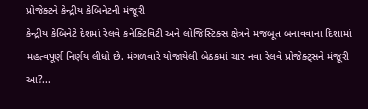પ્રોજેક્ટને કેન્દ્રીય કેબિનેટની મંજૂરી
કેન્દ્રીય કેબિનેટે દેશમાં રેલવે કનેક્ટિવિટી અને લોજિસ્ટિક્સ ક્ષેત્રને મજબૂત બનાવવાના દિશામાં મહત્વપૂર્ણ નિર્ણય લીધો છે. મંગળવારે યોજાયેલી બેઠકમાં ચાર નવા રેલવે પ્રોજેક્ટ્સને મંજૂરી આ?...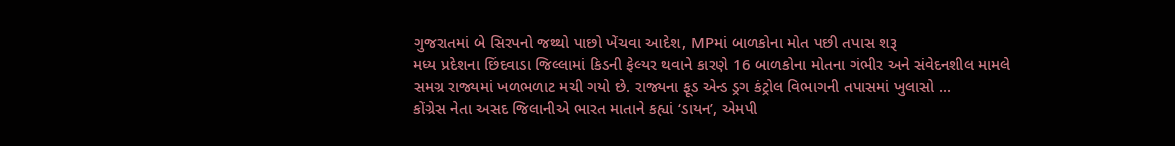ગુજરાતમાં બે સિરપનો જથ્થો પાછો ખેંચવા આદેશ, MPમાં બાળકોના મોત પછી તપાસ શરૂ
મધ્ય પ્રદેશના છિંદવાડા જિલ્લામાં કિડની ફેલ્યર થવાને કારણે 16 બાળકોના મોતના ગંભીર અને સંવેદનશીલ મામલે સમગ્ર રાજ્યમાં ખળભળાટ મચી ગયો છે. રાજ્યના ફૂડ એન્ડ ડ્રગ કંટ્રોલ વિભાગની તપાસમાં ખુલાસો ...
કોંગ્રેસ નેતા અસદ જિલાનીએ ભારત માતાને કહ્યાં ‘ડાયન’, એમપી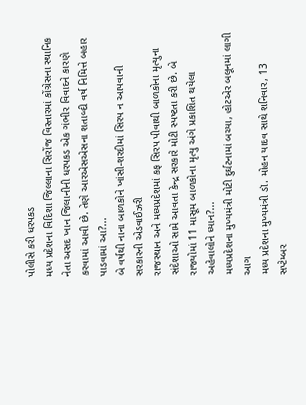પોલીસે કરી ધરપકડ
મધ્ય પ્રદેશના વિદિશા જિલ્લાના સિરોંજ વિસ્તારમાં કોંગ્રેસના સ્થાનિક નેતા અસદ ખાન જિલાનીની ધરપકડ એક ગંભીર વિવાદને કારણે કરવામાં આવી છે. તેણે આરએસએસના શતાબ્દી વર્ષ નિમિત્તે બહાર પાડવામાં આ?...
બે વર્ષથી નાના બાળકોને ખાંસી-શરદીમાં સિરપ ન આપવાની સરકારની એડવાઈઝરી
રાજસ્થાન અને મધ્યપ્રદેશમાં કફ સિરપ પીવાથી બાળકોના મૃત્યુના સંદેશાઓ સામે આવતા કેન્દ્ર સરકારે મોટી સ્પષ્ટતા કરી છે. બે રાજ્યોમાં 11 માસૂમ બાળકોના મૃત્યુ અંગે પ્રકાશિત થયેલા અહેવાલોને ધ્યાન?...
મધ્યપ્રદેશના મુખ્યમંત્રી મોટી દુર્ઘટનામાં બચ્યા, હોટએર બલૂનમાં લાગી આગ
મધ્ય પ્રદેશના મુખ્યમંત્રી ડૉ. મોહન યાદવ સાથે શનિવાર, 13 સપ્ટેમ્બર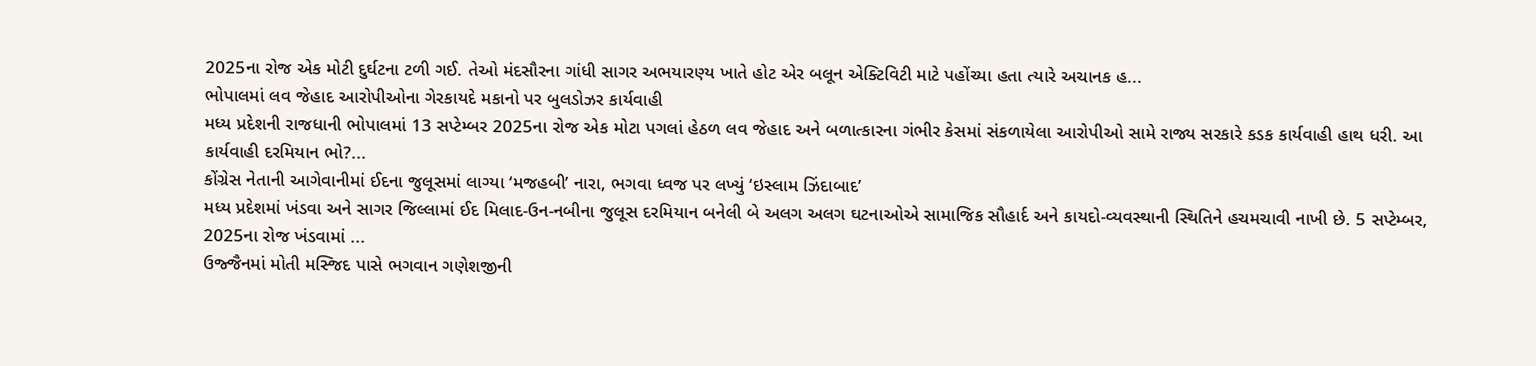2025ના રોજ એક મોટી દુર્ઘટના ટળી ગઈ. તેઓ મંદસૌરના ગાંધી સાગર અભયારણ્ય ખાતે હોટ એર બલૂન એક્ટિવિટી માટે પહોંચ્યા હતા ત્યારે અચાનક હ...
ભોપાલમાં લવ જેહાદ આરોપીઓના ગેરકાયદે મકાનો પર બુલડોઝર કાર્યવાહી
મધ્ય પ્રદેશની રાજધાની ભોપાલમાં 13 સપ્ટેમ્બર 2025ના રોજ એક મોટા પગલાં હેઠળ લવ જેહાદ અને બળાત્કારના ગંભીર કેસમાં સંકળાયેલા આરોપીઓ સામે રાજ્ય સરકારે કડક કાર્યવાહી હાથ ધરી. આ કાર્યવાહી દરમિયાન ભો?...
કોંગ્રેસ નેતાની આગેવાનીમાં ઈદના જુલૂસમાં લાગ્યા ‘મજહબી’ નારા, ભગવા ધ્વજ પર લખ્યું ‘ઇસ્લામ ઝિંદાબાદ’
મધ્ય પ્રદેશમાં ખંડવા અને સાગર જિલ્લામાં ઈદ મિલાદ-ઉન-નબીના જુલૂસ દરમિયાન બનેલી બે અલગ અલગ ઘટનાઓએ સામાજિક સૌહાર્દ અને કાયદો-વ્યવસ્થાની સ્થિતિને હચમચાવી નાખી છે. 5 સપ્ટેમ્બર, 2025ના રોજ ખંડવામાં ...
ઉજ્જૈનમાં મોતી મસ્જિદ પાસે ભગવાન ગણેશજીની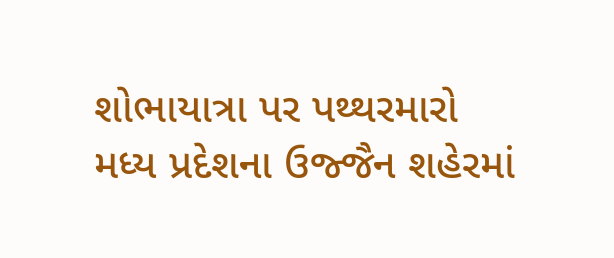શોભાયાત્રા પર પથ્થરમારો
મધ્ય પ્રદેશના ઉજ્જૈન શહેરમાં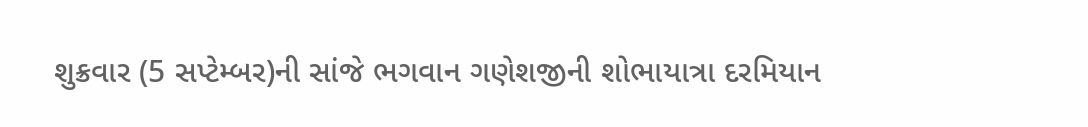શુક્રવાર (5 સપ્ટેમ્બર)ની સાંજે ભગવાન ગણેશજીની શોભાયાત્રા દરમિયાન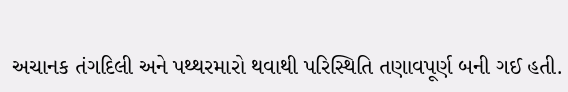અચાનક તંગદિલી અને પથ્થરમારો થવાથી પરિસ્થિતિ તણાવપૂર્ણ બની ગઈ હતી.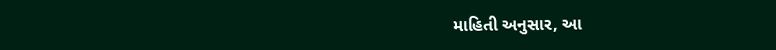માહિતી અનુસાર, આ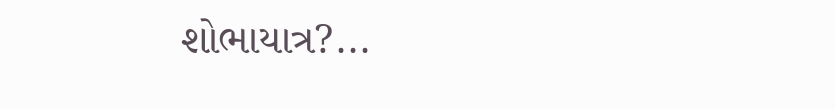શોભાયાત્ર?...